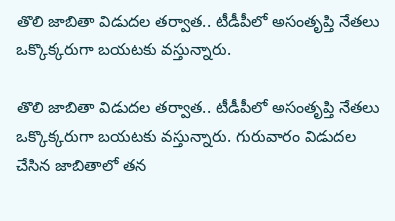తొలి జాబితా విడుదల తర్వాత.. టీడీపీలో అసంతృప్తి నేతలు ఒక్కొక్కరుగా బయటకు వస్తున్నారు.

తొలి జాబితా విడుదల తర్వాత.. టీడీపీలో అసంతృప్తి నేతలు ఒక్కొక్కరుగా బయటకు వస్తున్నారు. గురువారం విడుదల చేసిన జాబితాలో తన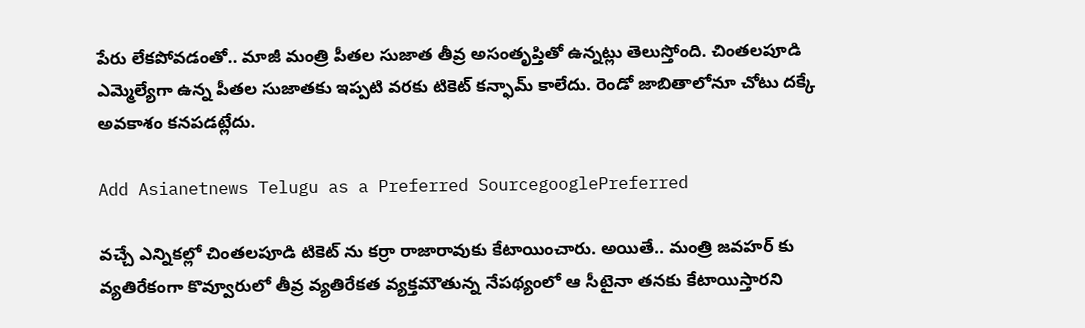పేరు లేకపోవడంతో.. మాజీ మంత్రి పీతల సుజాత తీవ్ర అసంతృప్తితో ఉన్నట్లు తెలుస్తోంది. చింతలపూడి ఎమ్మెల్యేగా ఉన్న పీతల సుజాతకు ఇప్పటి వరకు టికెట్ కన్ఫామ్ కాలేదు. రెండో జాబితాలోనూ చోటు దక్కే అవకాశం కనపడట్లేదు.

Add Asianetnews Telugu as a Preferred SourcegooglePreferred

వచ్చే ఎన్నికల్లో చింతలపూడి టికెట్ ను కర్రా రాజారావుకు కేటాయించారు. అయితే.. మంత్రి జవహర్ కు వ్యతిరేకంగా కొవ్వూరులో తీవ్ర వ్యతిరేకత వ్యక్తమౌతున్న నేపథ్యంలో ఆ సీటైనా తనకు కేటాయిస్తారని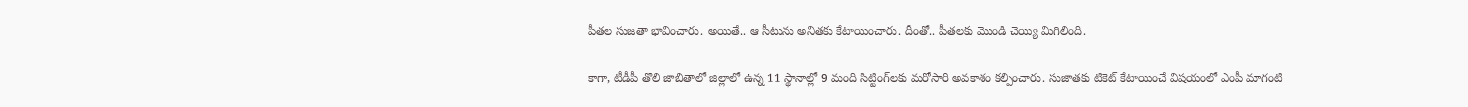పీతల సుజతా భావించారు. అయితే.. ఆ సీటును అనితకు కేటాయించారు. దీంతో.. పీతలకు మొండి చెయ్యి మిగిలింది.

కాగా, టీడీపీ తొలి జాబితాలో జిల్లాలో ఉన్న 11 స్థానాల్లో 9 మంది సిట్టింగ్‌లకు మరోసారి అవకాశం కల్పించారు. సుజాతకు టికెట్‌ కేటాయించే విషయంలో ఎంపీ మాగంటి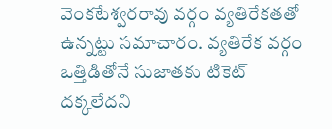వెంకటేశ్వరరావు వర్గం వ్యతిరేకతతో ఉన్నట్టు సమాచారం. వ్యతిరేక వర్గం ఒత్తిడితోనే సుజాతకు టికెట్‌ దక్కలేదని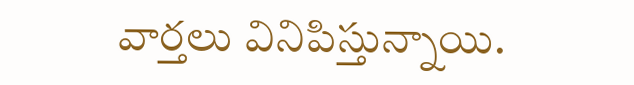వార్తలు వినిపిస్తున్నాయి.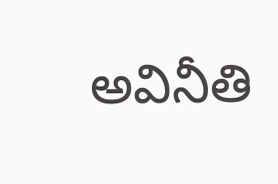అవినీతి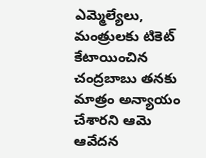ఎమ్మెల్యేలు, మంత్రులకు టికెట్‌ కేటాయించిన చంద్రబాబు తనకు మాత్రం అన్యాయం చేశారని ఆమె ఆవేదన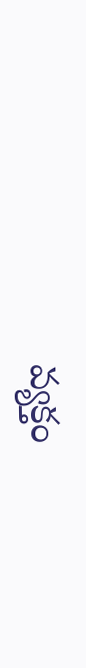వ్యక్తం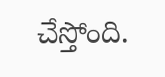చేస్తోంది.